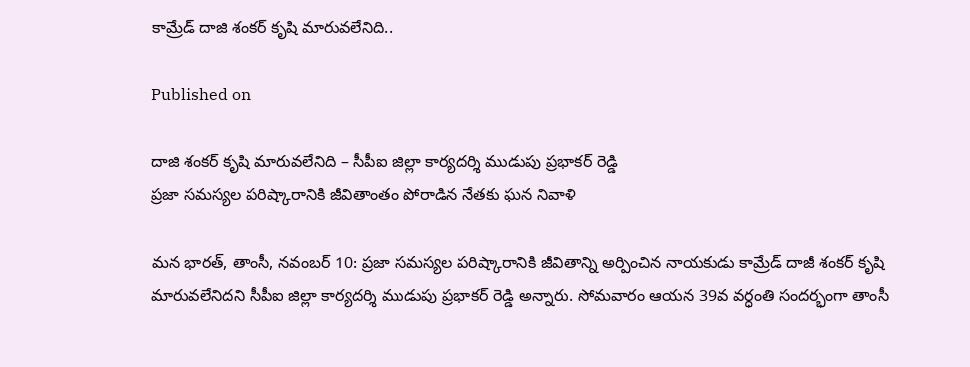కామ్రేడ్ దాజి శంకర్ కృషి మారువలేనిది..

Published on

దాజి శంకర్ కృషి మారువలేనిది – సీపీఐ జిల్లా కార్యదర్శి ముడుపు ప్రభాకర్ రెడ్డి
ప్రజా సమస్యల పరిష్కారానికి జీవితాంతం పోరాడిన నేతకు ఘన నివాళి

మన భారత్, తాంసీ, నవంబర్ 10: ప్రజా సమస్యల పరిష్కారానికి జీవితాన్ని అర్పించిన నాయకుడు కామ్రేడ్ దాజీ శంకర్ కృషి మారువలేనిదని సీపీఐ జిల్లా కార్యదర్శి ముడుపు ప్రభాకర్ రెడ్డి అన్నారు. సోమవారం ఆయన 39వ వర్ధంతి సందర్భంగా తాంసీ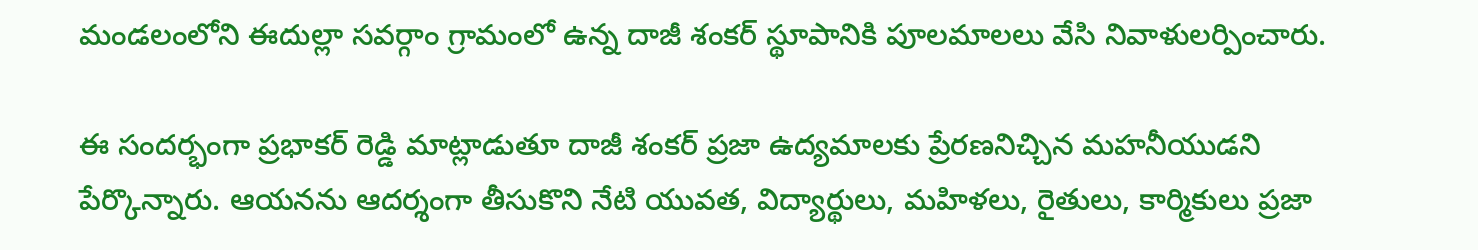మండలంలోని ఈదుల్లా సవర్గాం గ్రామంలో ఉన్న దాజీ శంకర్ స్థూపానికి పూలమాలలు వేసి నివాళులర్పించారు.

ఈ సందర్భంగా ప్రభాకర్ రెడ్డి మాట్లాడుతూ దాజీ శంకర్ ప్రజా ఉద్యమాలకు ప్రేరణనిచ్చిన మహనీయుడని పేర్కొన్నారు. ఆయనను ఆదర్శంగా తీసుకొని నేటి యువత, విద్యార్థులు, మహిళలు, రైతులు, కార్మికులు ప్రజా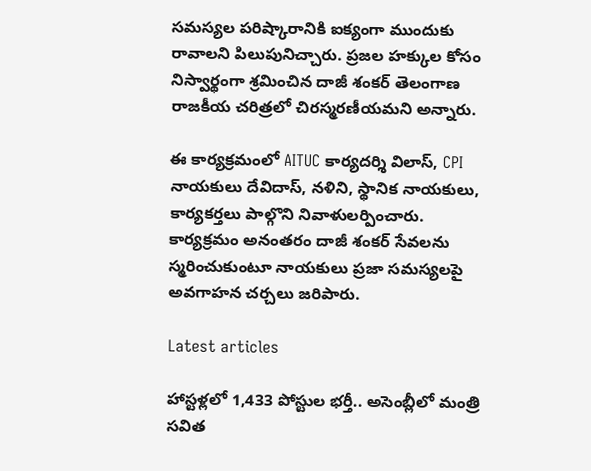సమస్యల పరిష్కారానికి ఐక్యంగా ముందుకు రావాలని పిలుపునిచ్చారు. ప్రజల హక్కుల కోసం నిస్వార్థంగా శ్రమించిన దాజీ శంకర్ తెలంగాణ రాజకీయ చరిత్రలో చిరస్మరణీయమని అన్నారు.

ఈ కార్యక్రమంలో AITUC కార్యదర్శి విలాస్, CPI నాయకులు దేవిదాస్, నళిని, స్థానిక నాయకులు, కార్యకర్తలు పాల్గొని నివాళులర్పించారు. కార్యక్రమం అనంతరం దాజీ శంకర్ సేవలను స్మరించుకుంటూ నాయకులు ప్రజా సమస్యలపై అవగాహన చర్చలు జరిపారు.

Latest articles

హాస్టళ్లలో 1,433 పోస్టుల భర్తీ.. అసెంబ్లీలో మంత్రి సవిత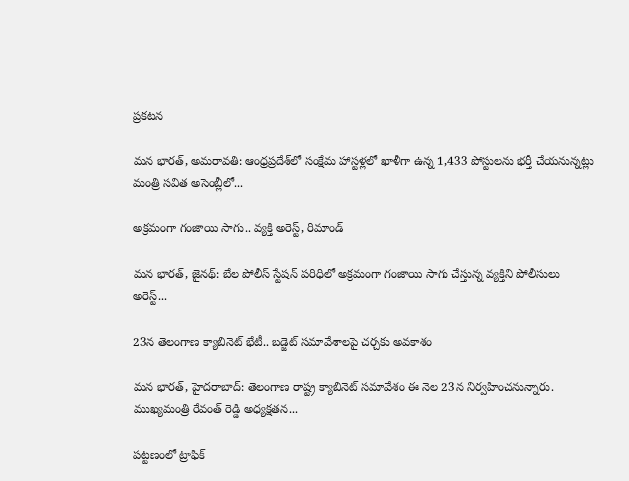ప్రకటన

మన భారత్, అమరావతి: ఆంధ్రప్రదేశ్‌లో సంక్షేమ హాస్టళ్లలో ఖాళీగా ఉన్న 1,433 పోస్టులను భర్తీ చేయనున్నట్లు మంత్రి సవిత అసెంబ్లీలో...

అక్రమంగా గంజాయి సాగు.. వ్యక్తి అరెస్ట్, రిమాండ్

మన భారత్, జైనథ్: బేల పోలీస్ స్టేషన్ పరిధిలో అక్రమంగా గంజాయి సాగు చేస్తున్న వ్యక్తిని పోలీసులు అరెస్ట్...

23న తెలంగాణ క్యాబినెట్ భేటీ.. బడ్జెట్ సమావేశాలపై చర్చకు అవకాశం

మన భారత్, హైదరాబాద్: తెలంగాణ రాష్ట్ర క్యాబినెట్ సమావేశం ఈ నెల 23న నిర్వహించనున్నారు. ముఖ్యమంత్రి రేవంత్ రెడ్డి అధ్యక్షతన...

పట్టణంలో ట్రాఫిక్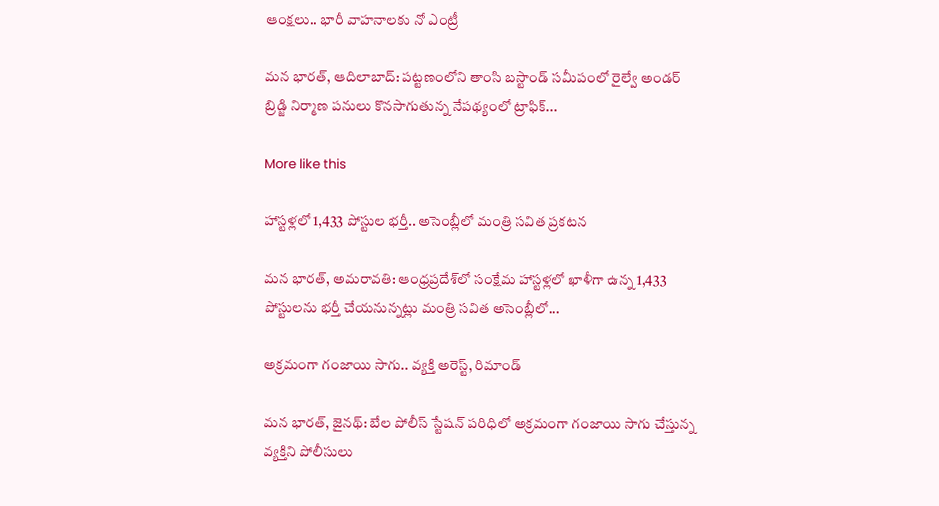ఆంక్షలు.. భారీ వాహనాలకు నో ఎంట్రీ

మన భారత్, ఆదిలాబాద్: పట్టణంలోని తాంసి బస్టాండ్ సమీపంలో రైల్వే అండర్ బ్రిడ్జి నిర్మాణ పనులు కొనసాగుతున్న నేపథ్యంలో ట్రాఫిక్...

More like this

హాస్టళ్లలో 1,433 పోస్టుల భర్తీ.. అసెంబ్లీలో మంత్రి సవిత ప్రకటన

మన భారత్, అమరావతి: ఆంధ్రప్రదేశ్‌లో సంక్షేమ హాస్టళ్లలో ఖాళీగా ఉన్న 1,433 పోస్టులను భర్తీ చేయనున్నట్లు మంత్రి సవిత అసెంబ్లీలో...

అక్రమంగా గంజాయి సాగు.. వ్యక్తి అరెస్ట్, రిమాండ్

మన భారత్, జైనథ్: బేల పోలీస్ స్టేషన్ పరిధిలో అక్రమంగా గంజాయి సాగు చేస్తున్న వ్యక్తిని పోలీసులు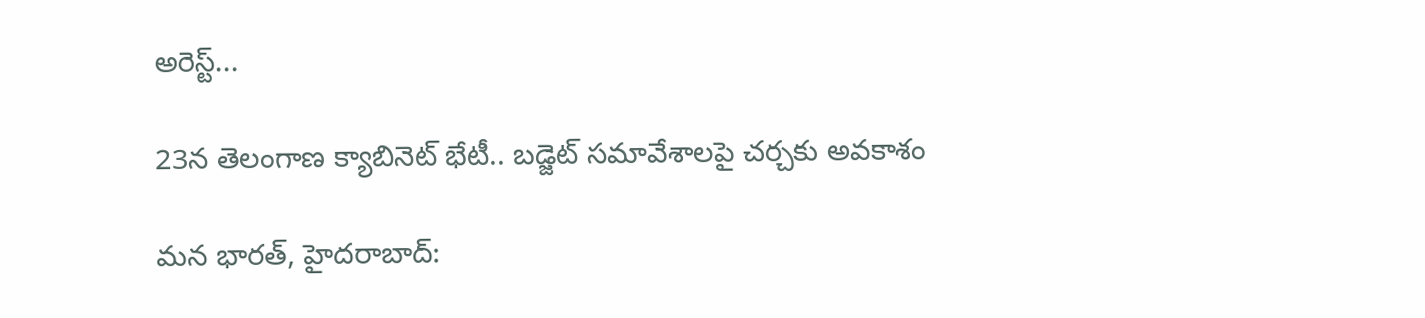అరెస్ట్...

23న తెలంగాణ క్యాబినెట్ భేటీ.. బడ్జెట్ సమావేశాలపై చర్చకు అవకాశం

మన భారత్, హైదరాబాద్: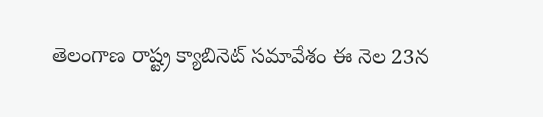తెలంగాణ రాష్ట్ర క్యాబినెట్ సమావేశం ఈ నెల 23న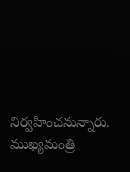నిర్వహించనున్నారు. ముఖ్యమంత్రి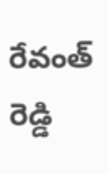రేవంత్ రెడ్డి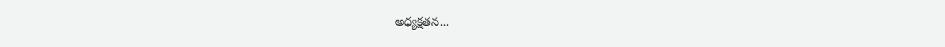అధ్యక్షతన...